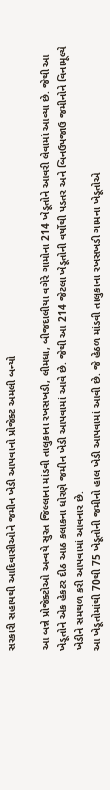સરકારી સહાયથી આદિવાસીઓને જમીન ખેડી આપવાનો પ્રોજેક્ટ અમલી બન્યો

આ બન્ને પ્રોજેક્ટોઓ અન્વયે સુરત જિલ્લાના માંડવી તાલુકાના રખસખડી, લીમધા, બીજદાલીયા વગેરે ગામોના 214 ખેડૂતોને આવરી લેવામાં આવ્યા છે. જેથી આ ખેડૂતોને એક હેકટર દીઠ આઠ કલાકના ધોરણે જમીન ખેડી આપવામાં આવે છે. જેથી આ 214 જેટલા ખેડૂતોની વર્ષોથી પડતર અને બિનઉપજાઉ જમીનોને વિનામૂલ્યે ખેડીને સમથળ કરી આપવામાં આવનાર છે.
આ ખેડૂતોમાંથી 70થી 75 ખેડૂતોની જમીનો હાલ ખેડી આપવામાં આવી છે. જે હેઠળ માંડવી તાલુકાના રખસખડી ગામના ખેડૂતોએ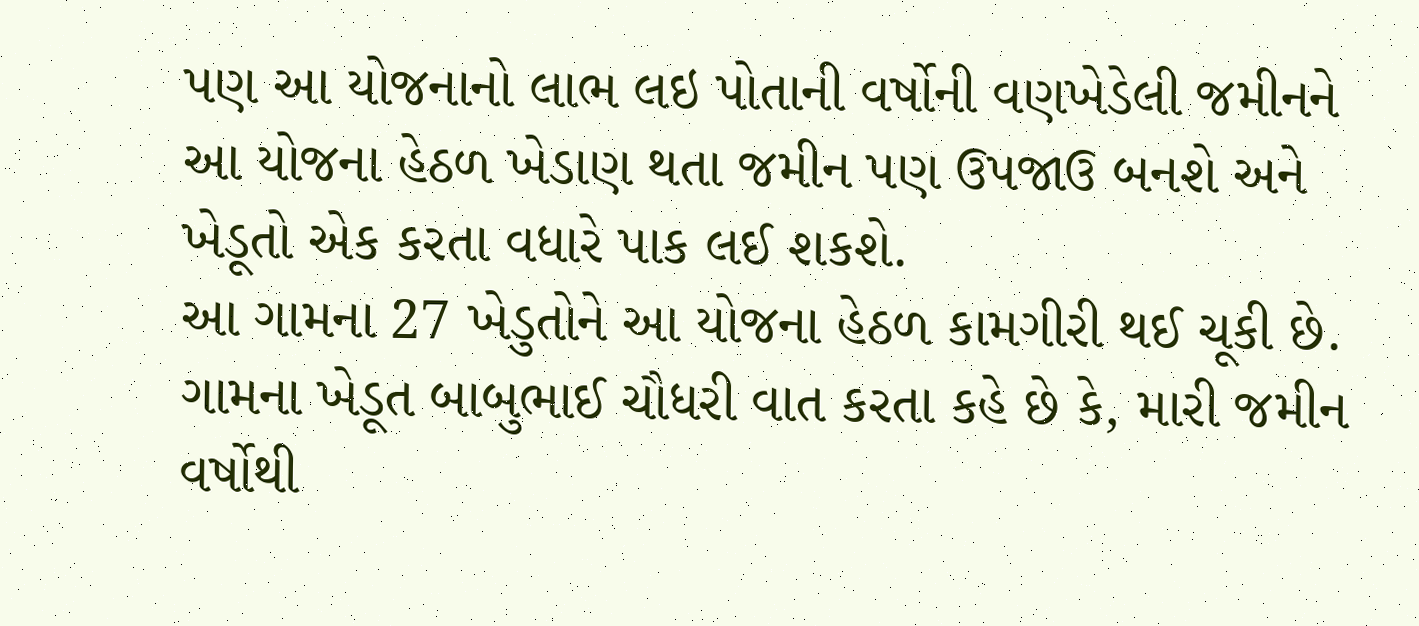પણ આ યોજનાનો લાભ લઇ પોતાની વર્ષોની વણખેડેલી જમીનને આ યોજના હેઠળ ખેડાણ થતા જમીન પણ ઉપજાઉ બનશે અને ખેડૂતો એક કરતા વધારે પાક લઈ શકશે.
આ ગામના 27 ખેડુતોને આ યોજના હેઠળ કામગીરી થઈ ચૂકી છે. ગામના ખેડૂત બાબુભાઈ ચૌધરી વાત કરતા કહે છે કે, મારી જમીન વર્ષોથી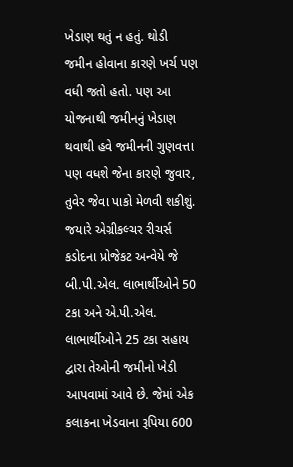ખેડાણ થતું ન હતું. થોડી જમીન હોવાના કારણે ખર્ચ પણ વધી જતો હતો. પણ આ યોજનાથી જમીનનું ખેડાણ થવાથી હવે જમીનની ગુણવત્તા પણ વધશે જેના કારણે જુવાર, તુવેર જેવા પાકો મેળવી શકીશું.
જયારે એગ્રીકલ્ચર રીચર્સ કડોદના પ્રોજેકટ અન્વેયે જે બી.પી.એલ. લાભાર્થીઓને 50 ટકા અને એ.પી.એલ. લાભાર્થીઓને 25 ટકા સહાય દ્વારા તેઓની જમીનો ખેડી આપવામાં આવે છે. જેમાં એક કલાકના ખેડવાના રૂપિયા 600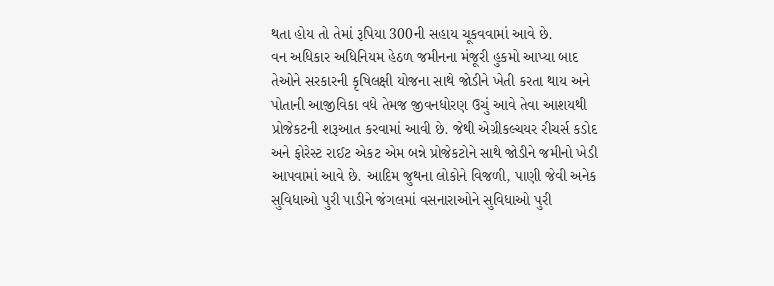થતા હોય તો તેમાં રૂપિયા 300ની સહાય ચૂકવવામાં આવે છે.
વન અધિકાર અધિનિયમ હેઠળ જમીનના મંજૂરી હુકમો આપ્યા બાદ તેઓને સરકારની કૃષિલક્ષી યોજના સાથે જોડીને ખેતી કરતા થાય અને પોતાની આજીવિકા વધે તેમજ જીવનધોરણ ઉચું આવે તેવા આશયથી પ્રોજેકટની શરૂઆત કરવામાં આવી છે. જેથી એગ્રીકલ્ચયર રીચર્સ કડોદ અને ફોરેસ્ટ રાઈટ એકટ એમ બન્ને પ્રોજેકટોને સાથે જોડીને જમીનો ખેડી આપવામાં આવે છે. આદિમ જુથના લોકોને વિજળી, પાણી જેવી અનેક સુવિધાઓ પુરી પાડીને જંગલમાં વસનારાઓને સુવિધાઓ પુરી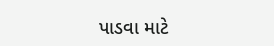પાડવા માટે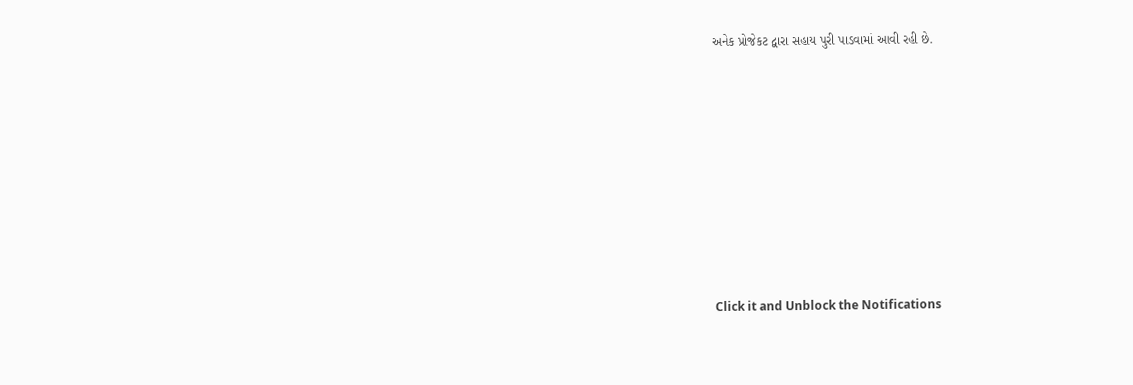અનેક પ્રોજેકટ દ્વારા સહાય પુરી પાડવામાં આવી રહી છે.












Click it and Unblock the Notifications